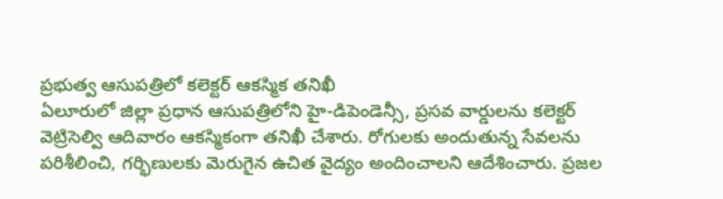ప్రభుత్వ ఆసుపత్రిలో కలెక్టర్ ఆకస్మిక తనిఖీ
ఏలూరులో జిల్లా ప్రధాన ఆసుపత్రిలోని హై-డిపెండెన్సీ, ప్రసవ వార్డులను కలెక్టర్ వెట్రిసెల్వి ఆదివారం ఆకస్మికంగా తనిఖీ చేశారు. రోగులకు అందుతున్న సేవలను పరిశీలించి, గర్భిణులకు మెరుగైన ఉచిత వైద్యం అందించాలని ఆదేశించారు. ప్రజల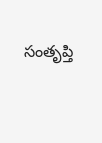సంతృప్తి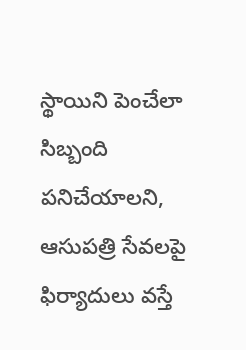స్థాయిని పెంచేలా సిబ్బంది పనిచేయాలని, ఆసుపత్రి సేవలపై ఫిర్యాదులు వస్తే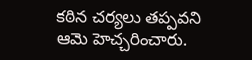కఠిన చర్యలు తప్పవని ఆమె హెచ్చరించారు.